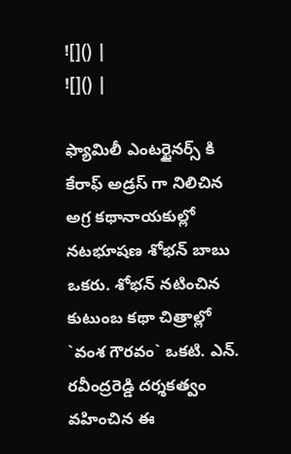![]() |
![]() |

ఫ్యామిలీ ఎంటర్టైనర్స్ కి కేరాఫ్ అడ్రస్ గా నిలిచిన అగ్ర కథానాయకుల్లో నటభూషణ శోభన్ బాబు ఒకరు. శోభన్ నటించిన కుటుంబ కథా చిత్రాల్లో `వంశ గౌరవం` ఒకటి. ఎన్. రవీంద్రరెడ్డి దర్శకత్వం వహించిన ఈ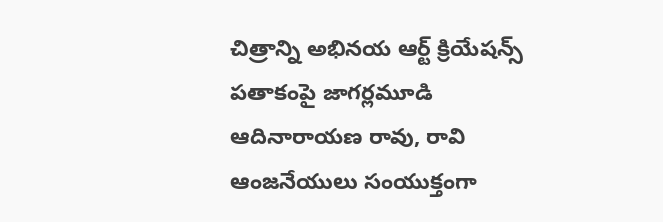చిత్రాన్ని అభినయ ఆర్ట్ క్రియేషన్స్ పతాకంపై జాగర్లమూడి ఆదినారాయణ రావు, రావి ఆంజనేయులు సంయుక్తంగా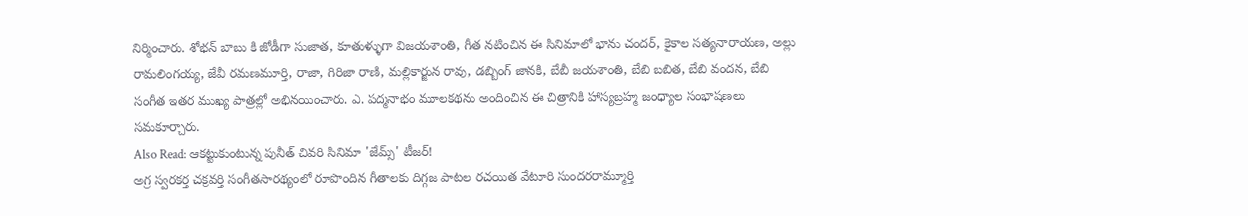నిర్మించారు. శోభన్ బాబు కి జోడీగా సుజాత, కూతుళ్ళుగా విజయశాంతి, గీత నటించిన ఈ సినిమాలో భాను చందర్, కైకాల సత్యనారాయణ, అల్లు రామలింగయ్య, జేవీ రమణమూర్తి, రాజా, గిరిజా రాణి, మల్లికార్జున రావు, డబ్బింగ్ జానకి, బేబీ జయశాంతి, బేబి బబిత, బేబి వందన, బేబి సంగీత ఇతర ముఖ్య పాత్రల్లో అభినయించారు. ఎ. పద్మనాభం మూలకథను అందించిన ఈ చిత్రానికి హాస్యబ్రహ్మ జంధ్యాల సంభాషణలు సమకూర్చారు.
Also Read: ఆకట్టుకుంటున్న పునీత్ చివరి సినిమా 'జేమ్స్' టీజర్!
అగ్ర స్వరకర్త చక్రవర్తి సంగీతసారథ్యంలో రూపొందిన గీతాలకు దిగ్గజ పాటల రచయిత వేటూరి సుందరరామ్మూర్తి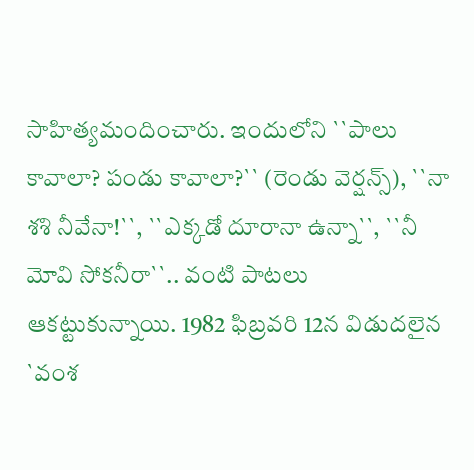సాహిత్యమందించారు. ఇందులోని ``పాలు కావాలా? పండు కావాలా?`` (రెండు వెర్షన్స్), ``నా శశి నీవేనా!``, ``ఎక్కడో దూరానా ఉన్నా``, ``నీ మోవి సోకనీరా``.. వంటి పాటలు ఆకట్టుకున్నాయి. 1982 ఫిబ్రవరి 12న విడుదలైన `వంశ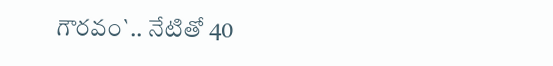గౌరవం`.. నేటితో 40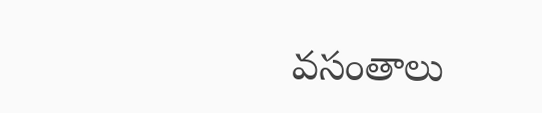వసంతాలు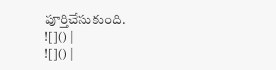పూర్తిచేసుకుంది.
![]() |
![]() |